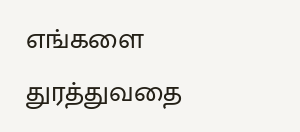எங்களை துரத்துவதை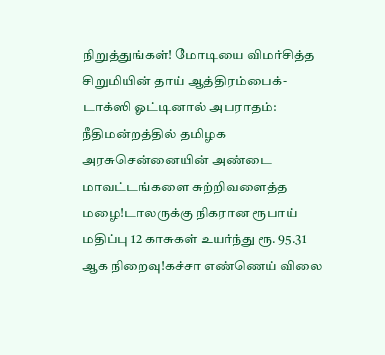நிறுத்துங்கள்! மோடியை விமர்சித்த சிறுமியின் தாய் ஆத்திரம்பைக்-டாக்ஸி ஓட்டினால் அபராதம்: நீதிமன்றத்தில் தமிழக அரசுசென்னையின் அண்டை மாவட்டங்களை சுற்றிவளைத்த மழை!டாலருக்கு நிகரான ரூபாய் மதிப்பு 12 காசுகள் உயர்ந்து ரூ. 95.31 ஆக நிறைவு!கச்சா எண்ணெய் விலை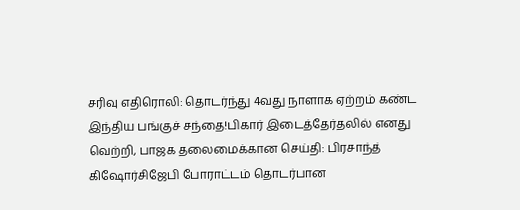சரிவு எதிரொலி: தொடர்ந்து 4வது நாளாக ஏற்றம் கண்ட இந்திய பங்குச் சந்தை!பிகார் இடைத்தேர்தலில் எனது வெற்றி, பாஜக தலைமைக்கான செய்தி: பிரசாந்த் கிஷோர்சிஜேபி போராட்டம் தொடர்பான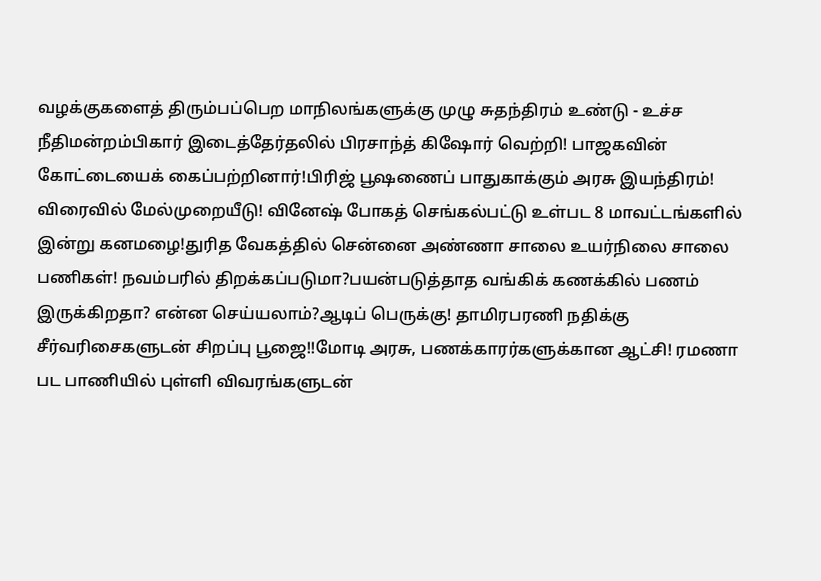வழக்குகளைத் திரும்பப்பெற மாநிலங்களுக்கு முழு சுதந்திரம் உண்டு - உச்ச நீதிமன்றம்பிகார் இடைத்தேர்தலில் பிரசாந்த் கிஷோர் வெற்றி! பாஜகவின் கோட்டையைக் கைப்பற்றினார்!பிரிஜ் பூஷணைப் பாதுகாக்கும் அரசு இயந்திரம்! விரைவில் மேல்முறையீடு! வினேஷ் போகத் செங்கல்பட்டு உள்பட 8 மாவட்டங்களில் இன்று கனமழை!துரித வேகத்தில் சென்னை அண்ணா சாலை உயர்நிலை சாலை பணிகள்! நவம்பரில் திறக்கப்படுமா?பயன்படுத்தாத வங்கிக் கணக்கில் பணம் இருக்கிறதா? என்ன செய்யலாம்?ஆடிப் பெருக்கு! தாமிரபரணி நதிக்கு சீர்வரிசைகளுடன் சிறப்பு பூஜை!!மோடி அரசு, பணக்காரர்களுக்கான ஆட்சி! ரமணா பட பாணியில் புள்ளி விவரங்களுடன்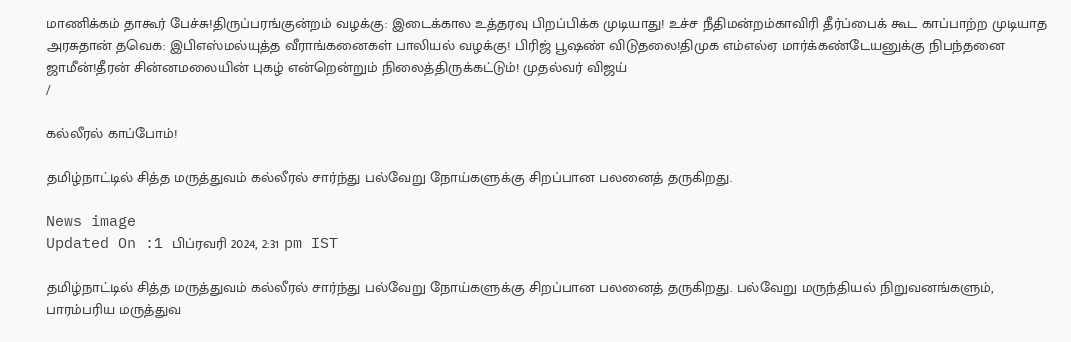மாணிக்கம் தாகூர் பேச்சு!திருப்பரங்குன்றம் வழக்கு: இடைக்கால உத்தரவு பிறப்பிக்க முடியாது! உச்ச நீதிமன்றம்காவிரி தீர்ப்பைக் கூட காப்பாற்ற முடியாத அரசுதான் தவெக: இபிஎஸ்மல்யுத்த வீராங்கனைகள் பாலியல் வழக்கு! பிரிஜ் பூஷண் விடுதலை!திமுக எம்எல்ஏ மார்க்கண்டேயனுக்கு நிபந்தனை ஜாமீன்!தீரன் சின்னமலையின் புகழ் என்றென்றும் நிலைத்திருக்கட்டும்! முதல்வர் விஜய்
/

கல்லீரல் காப்போம்!

தமிழ்நாட்டில் சித்த மருத்துவம் கல்லீரல் சார்ந்து பல்வேறு நோய்களுக்கு சிறப்பான பலனைத் தருகிறது.

News image
Updated On :1 பிப்ரவரி 2024, 2:31 pm IST

தமிழ்நாட்டில் சித்த மருத்துவம் கல்லீரல் சார்ந்து பல்வேறு நோய்களுக்கு சிறப்பான பலனைத் தருகிறது. பல்வேறு மருந்தியல் நிறுவனங்களும், பாரம்பரிய மருத்துவ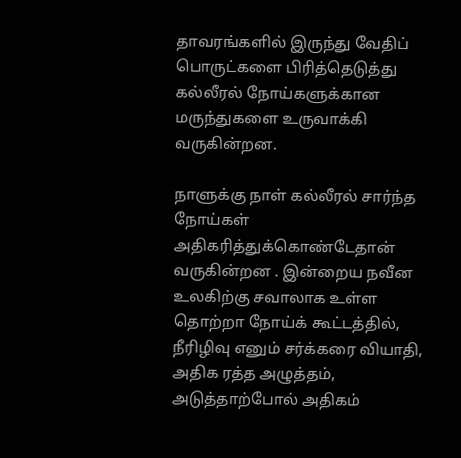தாவரங்களில் இருந்து வேதிப் பொருட்களை பிரித்தெடுத்து கல்லீரல் நோய்களுக்கான மருந்துகளை உருவாக்கி வருகின்றன.

நாளுக்கு நாள் கல்லீரல் சார்ந்த நோய்கள் அதிகரித்துக்கொண்டேதான் வருகின்றன . இன்றைய நவீன உலகிற்கு சவாலாக உள்ள தொற்றா நோய்க் கூட்டத்தில், நீரிழிவு எனும் சர்க்கரை வியாதி, அதிக ரத்த அழுத்தம், அடுத்தாற்போல் அதிகம்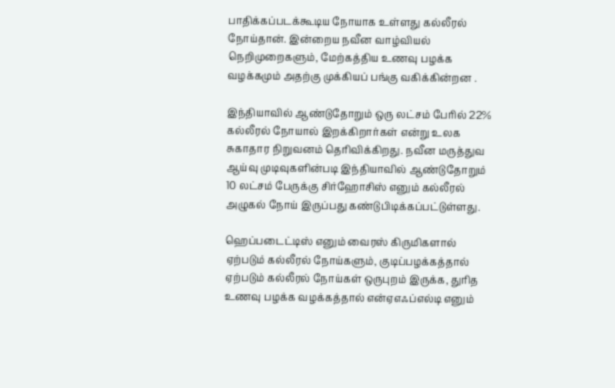பாதிக்கப்படக்கூடிய நோயாக உள்ளது கல்லீரல் நோய்தான். இன்றைய நவீன வாழ்வியல் நெறிமுறைகளும், மேற்கத்திய உணவு பழக்க வழக்கமும் அதற்கு முக்கியப் பங்கு வகிக்கின்றன .

இந்தியாவில் ஆண்டுதோறும் ஒரு லட்சம் பேரில் 22% கல்லீரல் நோயால் இறக்கிறார்கள் என்று உலக சுகாதார நிறுவனம் தெரிவிக்கிறது. நவீன மருத்துவ ஆய்வு முடிவுகளின்படி இந்தியாவில் ஆண்டுதோறும் 10 லட்சம் பேருக்கு சிர்ஹோசிஸ் எனும் கல்லீரல் அழுகல் நோய் இருப்பது கண்டுபிடிக்கப்பட்டுள்ளது.

ஹெப்படைட்டிஸ் எனும் வைரஸ் கிருமிகளால் ஏற்படும் கல்லீரல் நோய்களும், குடிப்பழக்கத்தால் ஏற்படும் கல்லீரல் நோய்கள் ஒருபுறம் இருக்க, துரித உணவு பழக்க வழக்கத்தால் என்ஏஎஃப்எல்டி எனும்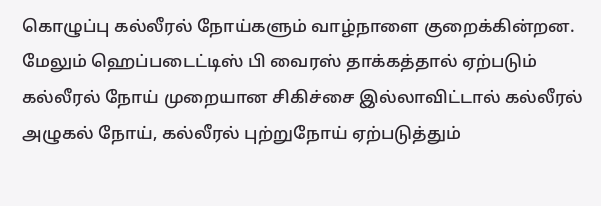கொழுப்பு கல்லீரல் நோய்களும் வாழ்நாளை குறைக்கின்றன. மேலும் ஹெப்படைட்டிஸ் பி வைரஸ் தாக்கத்தால் ஏற்படும் கல்லீரல் நோய் முறையான சிகிச்சை இல்லாவிட்டால் கல்லீரல் அழுகல் நோய், கல்லீரல் புற்றுநோய் ஏற்படுத்தும்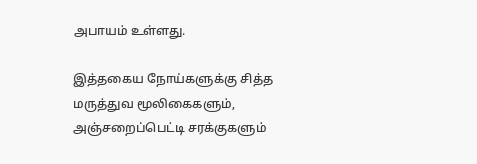அபாயம் உள்ளது.

இத்தகைய நோய்களுக்கு சித்த மருத்துவ மூலிகைகளும், அஞ்சறைப்பெட்டி சரக்குகளும்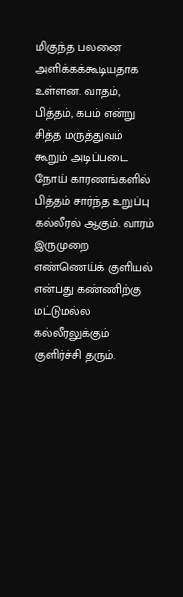மிகுந்த பலனை அளிக்கக்கூடியதாக உள்ளன. வாதம், பித்தம், கபம் என்று சித்த மருத்துவம் கூறும் அடிப்படை நோய் காரணங்களில் பித்தம் சார்ந்த உறுப்பு கல்லீரல் ஆகும். வாரம் இருமுறை எண்ணெய்க் குளியல் என்பது கண்ணிற்கு மட்டுமல்ல கல்லீரலுக்கும் குளிர்ச்சி தரும்.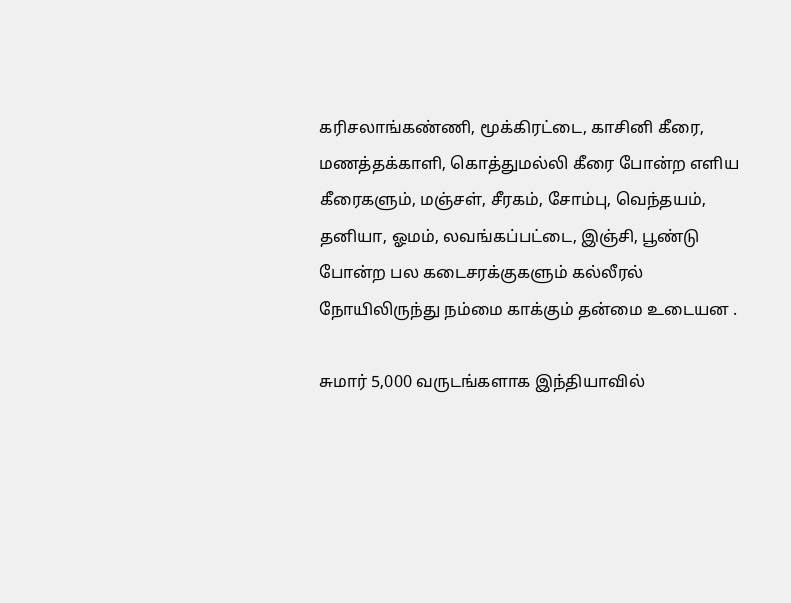கரிசலாங்கண்ணி, மூக்கிரட்டை, காசினி கீரை, மணத்தக்காளி, கொத்துமல்லி கீரை போன்ற எளிய கீரைகளும், மஞ்சள், சீரகம், சோம்பு, வெந்தயம், தனியா, ஓமம், லவங்கப்பட்டை, இஞ்சி, பூண்டு போன்ற பல கடைசரக்குகளும் கல்லீரல் நோயிலிருந்து நம்மை காக்கும் தன்மை உடையன .

சுமார் 5,000 வருடங்களாக இந்தியாவில்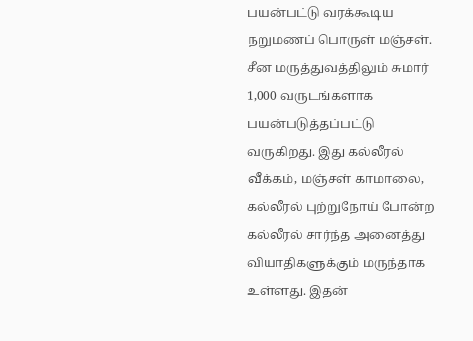பயன்பட்டு வரக்கூடிய நறுமணப் பொருள் மஞ்சள். சீன மருத்துவத்திலும் சுமார் 1,000 வருடங்களாக பயன்படுத்தப்பட்டு வருகிறது. இது கல்லீரல் வீக்கம், மஞ்சள் காமாலை, கல்லீரல் புற்றுநோய் போன்ற கல்லீரல் சார்ந்த அனைத்து வியாதிகளுக்கும் மருந்தாக உள்ளது. இதன்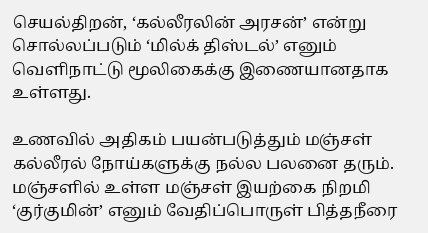செயல்திறன், ‘கல்லீரலின் அரசன்’ என்று சொல்லப்படும் ‘மில்க் திஸ்டல்’ எனும் வெளிநாட்டு மூலிகைக்கு இணையானதாக உள்ளது.

உணவில் அதிகம் பயன்படுத்தும் மஞ்சள் கல்லீரல் நோய்களுக்கு நல்ல பலனை தரும். மஞ்சளில் உள்ள மஞ்சள் இயற்கை நிறமி ‘குர்குமின்’ எனும் வேதிப்பொருள் பித்தநீரை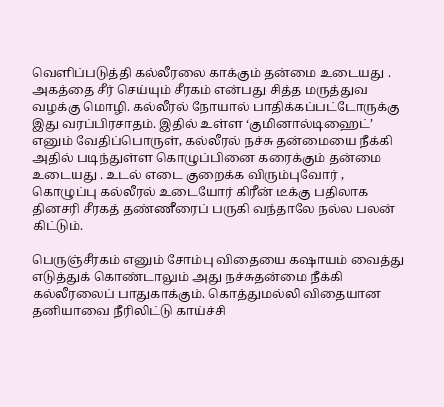வெளிப்படுத்தி கல்லீரலை காக்கும் தன்மை உடையது . அகத்தை சீர் செய்யும் சீரகம் என்பது சித்த மருத்துவ வழக்கு மொழி. கல்லீரல் நோயால் பாதிக்கப்பட்டோருக்கு இது வரப்பிரசாதம். இதில் உள்ள ‘குமினால்டிஹைட்’ எனும் வேதிப்பொருள், கல்லீரல் நச்சு தன்மையை நீக்கி அதில் படிந்துள்ள கொழுப்பினை கரைக்கும் தன்மை உடையது . உடல் எடை குறைக்க விரும்புவோர் , கொழுப்பு கல்லீரல் உடையோர் கிரீன் டீக்கு பதிலாக தினசரி சீரகத் தண்ணீரைப் பருகி வந்தாலே நல்ல பலன் கிட்டும்.

பெருஞ்சீரகம் எனும் சோம்பு விதையை கஷாயம் வைத்து எடுத்துக் கொண்டாலும் அது நச்சுதன்மை நீக்கி கல்லீரலைப் பாதுகாக்கும். கொத்துமல்லி விதையான தனியாவை நீரிலிட்டு காய்ச்சி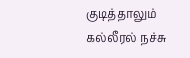குடித்தாலும் கல்லீரல் நச்சு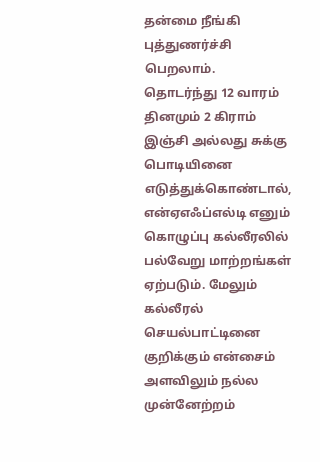தன்மை நீங்கி புத்துணர்ச்சி பெறலாம். தொடர்ந்து 12 வாரம் தினமும் 2 கிராம் இஞ்சி அல்லது சுக்கு பொடியினை எடுத்துக்கொண்டால், என்ஏஎஃப்எல்டி எனும் கொழுப்பு கல்லீரலில் பல்வேறு மாற்றங்கள் ஏற்படும். மேலும் கல்லீரல் செயல்பாட்டினை குறிக்கும் என்சைம் அளவிலும் நல்ல முன்னேற்றம்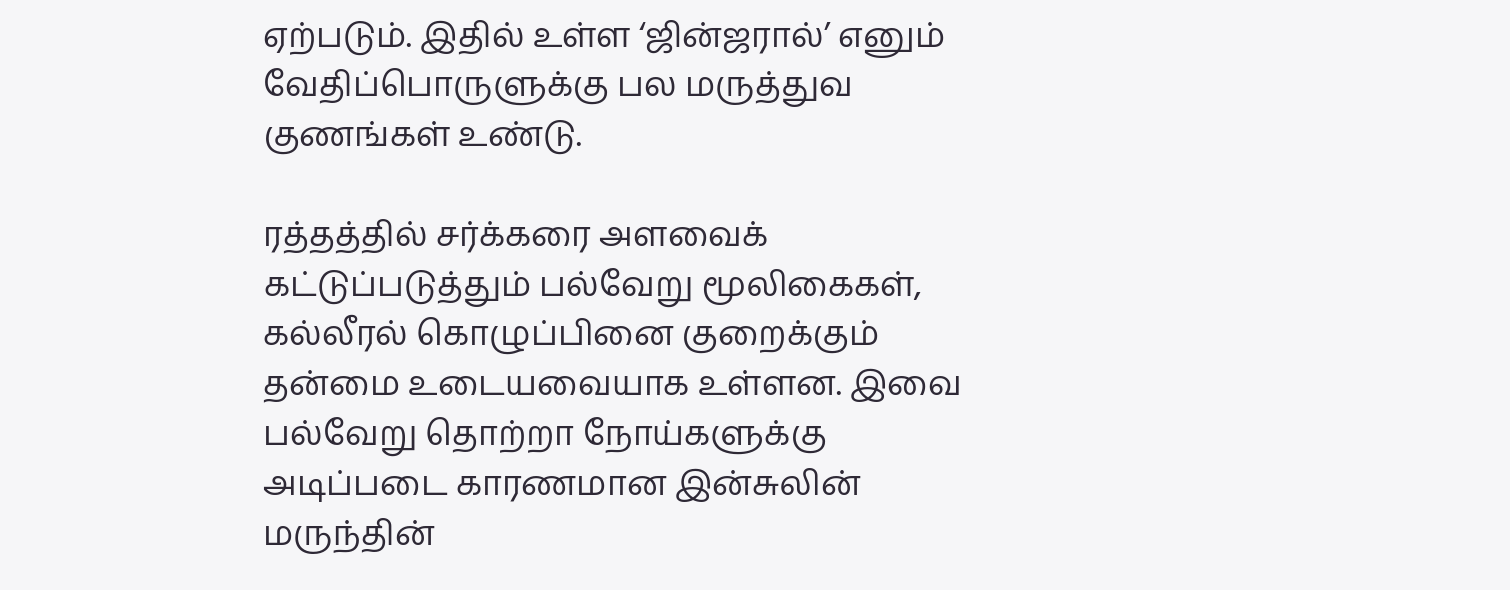ஏற்படும். இதில் உள்ள ‘ஜின்ஜரால்’ எனும் வேதிப்பொருளுக்கு பல மருத்துவ குணங்கள் உண்டு.

ரத்தத்தில் சர்க்கரை அளவைக் கட்டுப்படுத்தும் பல்வேறு மூலிகைகள், கல்லீரல் கொழுப்பினை குறைக்கும் தன்மை உடையவையாக உள்ளன. இவை பல்வேறு தொற்றா நோய்களுக்கு அடிப்படை காரணமான இன்சுலின் மருந்தின்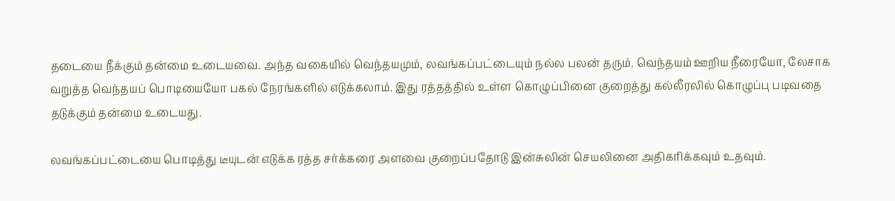தடையை நீக்கும் தன்மை உடையவை. அந்த வகையில் வெந்தயமும், லவங்கப்பட்டையும் நல்ல பலன் தரும். வெந்தயம் ஊறிய நீரையோ, லேசாக வறுத்த வெந்தயப் பொடியையோ பகல் நேரங்களில் எடுக்கலாம். இது ரத்தத்தில் உள்ள கொழுப்பினை குறைத்து கல்லீரலில் கொழுப்பு படிவதை தடுக்கும் தன்மை உடையது.

லவங்கப்பட்டையை பொடித்து டீயுடன் எடுக்க ரத்த சர்க்கரை அளவை குறைப்பதோடு இன்சுலின் செயலினை அதிகரிக்கவும் உதவும்.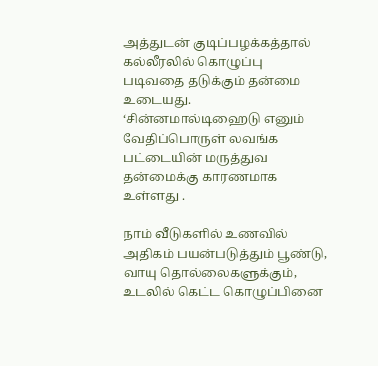அத்துடன் குடிப்பழக்கத்தால் கல்லீரலில் கொழுப்பு படிவதை தடுக்கும் தன்மை உடையது. ‘சின்னமால்டிஹைடு எனும் வேதிப்பொருள் லவங்க பட்டையின் மருத்துவ தன்மைக்கு காரணமாக உள்ளது .

நாம் வீடுகளில் உணவில் அதிகம் பயன்படுத்தும் பூண்டு, வாயு தொல்லைகளுக்கும், உடலில் கெட்ட கொழுப்பினை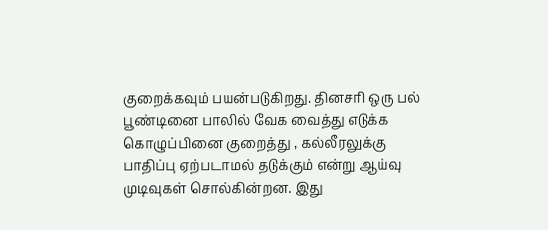குறைக்கவும் பயன்படுகிறது. தினசரி ஒரு பல் பூண்டினை பாலில் வேக வைத்து எடுக்க கொழுப்பினை குறைத்து , கல்லீரலுக்கு பாதிப்பு ஏற்படாமல் தடுக்கும் என்று ஆய்வு முடிவுகள் சொல்கின்றன. இது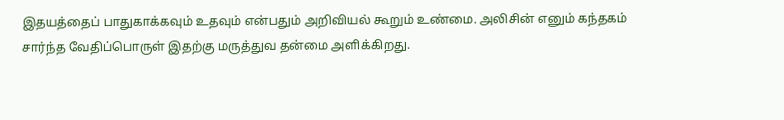இதயத்தைப் பாதுகாக்கவும் உதவும் என்பதும் அறிவியல் கூறும் உண்மை. அலிசின் எனும் கந்தகம் சார்ந்த வேதிப்பொருள் இதற்கு மருத்துவ தன்மை அளிக்கிறது.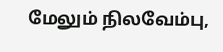மேலும் நிலவேம்பு,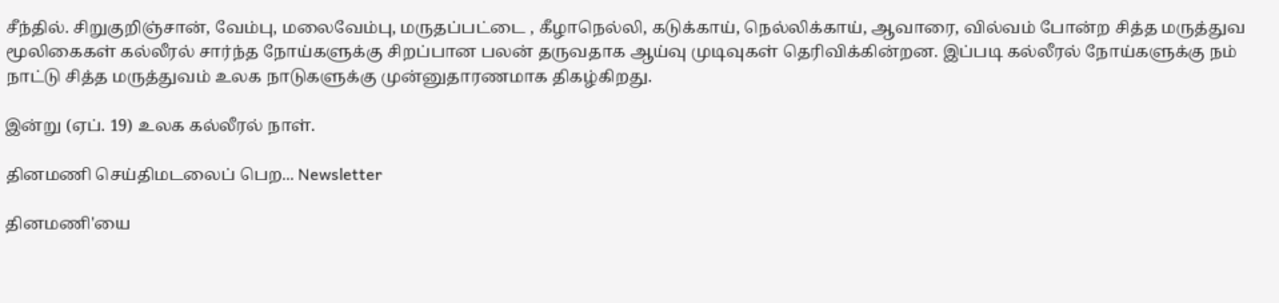சீந்தில். சிறுகுறிஞ்சான், வேம்பு, மலைவேம்பு, மருதப்பட்டை , கீழாநெல்லி, கடுக்காய், நெல்லிக்காய், ஆவாரை, வில்வம் போன்ற சித்த மருத்துவ மூலிகைகள் கல்லீரல் சார்ந்த நோய்களுக்கு சிறப்பான பலன் தருவதாக ஆய்வு முடிவுகள் தெரிவிக்கின்றன. இப்படி கல்லீரல் நோய்களுக்கு நம் நாட்டு சித்த மருத்துவம் உலக நாடுகளுக்கு முன்னுதாரணமாக திகழ்கிறது.

இன்று (ஏப். 19) உலக கல்லீரல் நாள்.

தினமணி செய்திமடலைப் பெற... Newsletter

தினமணி'யை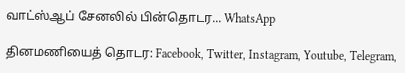வாட்ஸ்ஆப் சேனலில் பின்தொடர... WhatsApp

தினமணியைத் தொடர: Facebook, Twitter, Instagram, Youtube, Telegram,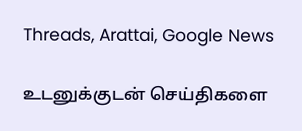Threads, Arattai, Google News

உடனுக்குடன் செய்திகளை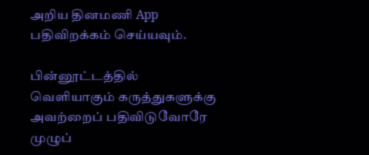அறிய தினமணி App பதிவிறக்கம் செய்யவும்.

பின்னூட்டத்தில் வெளியாகும் கருத்துகளுக்கு அவற்றைப் பதிவிடுவோரே முழுப்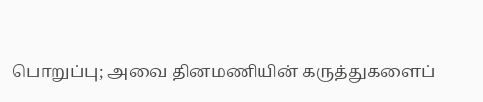பொறுப்பு; அவை தினமணியின் கருத்துகளைப்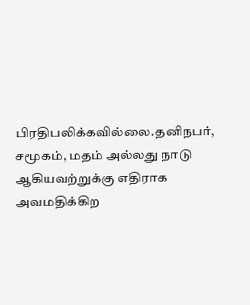பிரதிபலிக்கவில்லை.தனிநபர், சமூகம், மதம் அல்லது நாடு ஆகியவற்றுக்கு எதிராக அவமதிக்கிற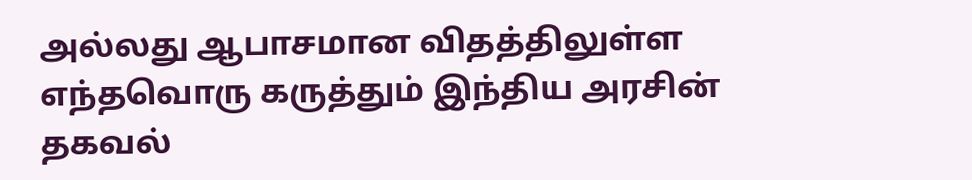அல்லது ஆபாசமான விதத்திலுள்ள எந்தவொரு கருத்தும் இந்திய அரசின் தகவல்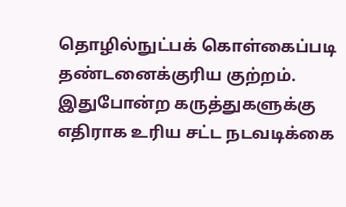தொழில்நுட்பக் கொள்கைப்படி தண்டனைக்குரிய குற்றம். இதுபோன்ற கருத்துகளுக்கு எதிராக உரிய சட்ட நடவடிக்கை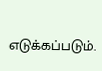எடுக்கப்படும்.